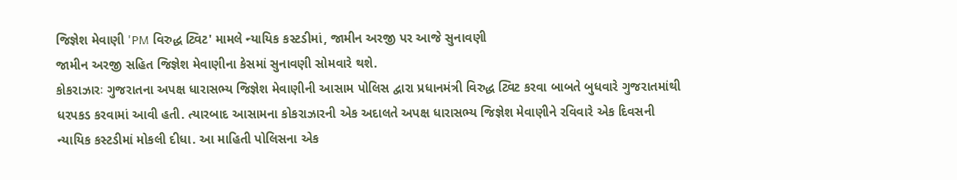જિજ્ઞેશ મેવાણી 'PM વિરુદ્ધ ટ્વિટ' મામલે ન્યાયિક કસ્ટડીમાં, જામીન અરજી પર આજે સુનાવણી
જામીન અરજી સહિત જિજ્ઞેશ મેવાણીના કેસમાં સુનાવણી સોમવારે થશે.
કોકરાઝારઃ ગુજરાતના અપક્ષ ધારાસભ્ય જિજ્ઞેશ મેવાણીની આસામ પોલિસ દ્વારા પ્રધાનમંત્રી વિરુદ્ધ ટ્વિટ કરવા બાબતે બુધવારે ગુજરાતમાંથી ધરપકડ કરવામાં આવી હતી. ત્યારબાદ આસામના કોકરાઝારની એક અદાલતે અપક્ષ ધારાસભ્ય જિજ્ઞેશ મેવાણીને રવિવારે એક દિવસની ન્યાયિક કસ્ટડીમાં મોકલી દીધા. આ માહિતી પોલિસના એક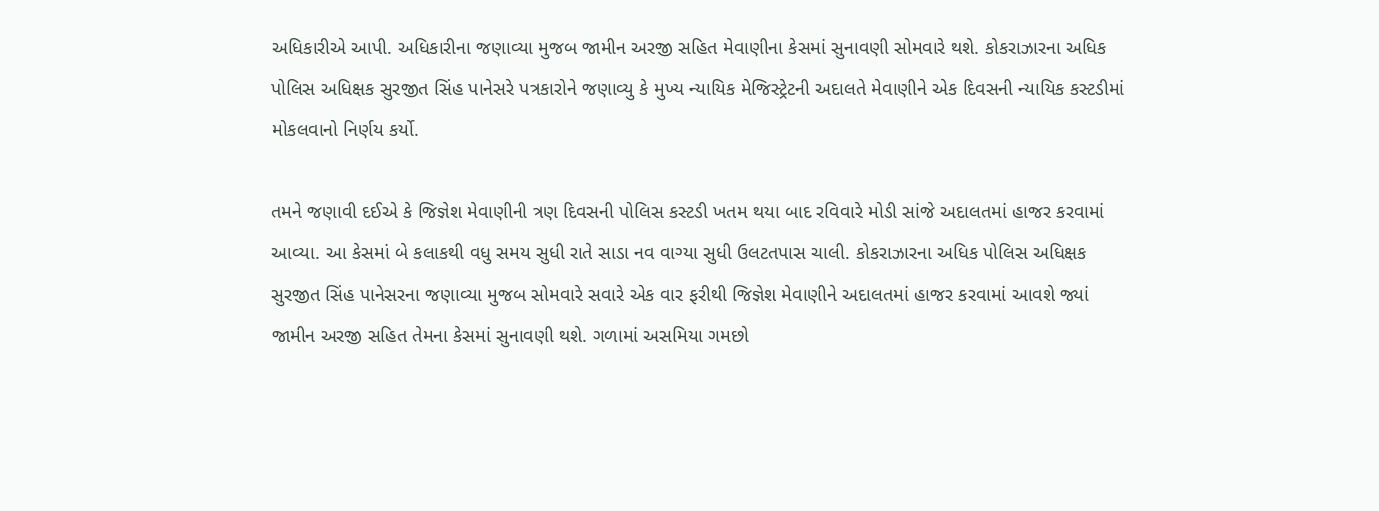અધિકારીએ આપી. અધિકારીના જણાવ્યા મુજબ જામીન અરજી સહિત મેવાણીના કેસમાં સુનાવણી સોમવારે થશે. કોકરાઝારના અધિક પોલિસ અધિક્ષક સુરજીત સિંહ પાનેસરે પત્રકારોને જણાવ્યુ કે મુખ્ય ન્યાયિક મેજિસ્ટ્રેટની અદાલતે મેવાણીને એક દિવસની ન્યાયિક કસ્ટડીમાં મોકલવાનો નિર્ણય કર્યો.

તમને જણાવી દઈએ કે જિજ્ઞેશ મેવાણીની ત્રણ દિવસની પોલિસ કસ્ટડી ખતમ થયા બાદ રવિવારે મોડી સાંજે અદાલતમાં હાજર કરવામાં આવ્યા. આ કેસમાં બે કલાકથી વધુ સમય સુધી રાતે સાડા નવ વાગ્યા સુધી ઉલટતપાસ ચાલી. કોકરાઝારના અધિક પોલિસ અધિક્ષક સુરજીત સિંહ પાનેસરના જણાવ્યા મુજબ સોમવારે સવારે એક વાર ફરીથી જિજ્ઞેશ મેવાણીને અદાલતમાં હાજર કરવામાં આવશે જ્યાં જામીન અરજી સહિત તેમના કેસમાં સુનાવણી થશે. ગળામાં અસમિયા ગમછો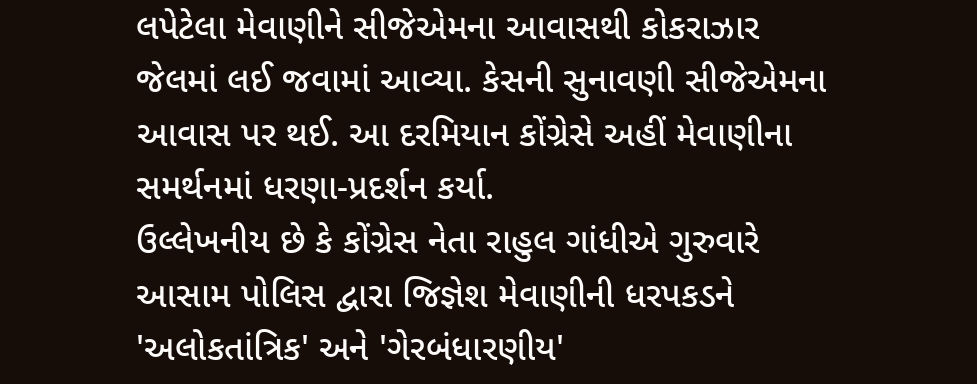લપેટેલા મેવાણીને સીજેએમના આવાસથી કોકરાઝાર જેલમાં લઈ જવામાં આવ્યા. કેસની સુનાવણી સીજેએમના આવાસ પર થઈ. આ દરમિયાન કોંગ્રેસે અહીં મેવાણીના સમર્થનમાં ધરણા-પ્રદર્શન કર્યા.
ઉલ્લેખનીય છે કે કોંગ્રેસ નેતા રાહુલ ગાંધીએ ગુરુવારે આસામ પોલિસ દ્વારા જિજ્ઞેશ મેવાણીની ધરપકડને 'અલોકતાંત્રિક' અને 'ગેરબંધારણીય'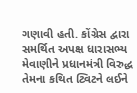ગણાવી હતી. કોંગ્રેસ દ્વારા સમર્થિત અપક્ષ ધારાસભ્ય મેવાણીને પ્રધાનમંત્રી વિરુદ્ધ તેમના કથિત ટ્વિટને લઈને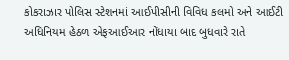કોકરાઝાર પોલિસ સ્ટેશનમાં આઈપીસીની વિવિધ કલમો અને આઈટી અધિનિયમ હેઠળ એફઆઈઆર નોંધાયા બાદ બુધવારે રાતે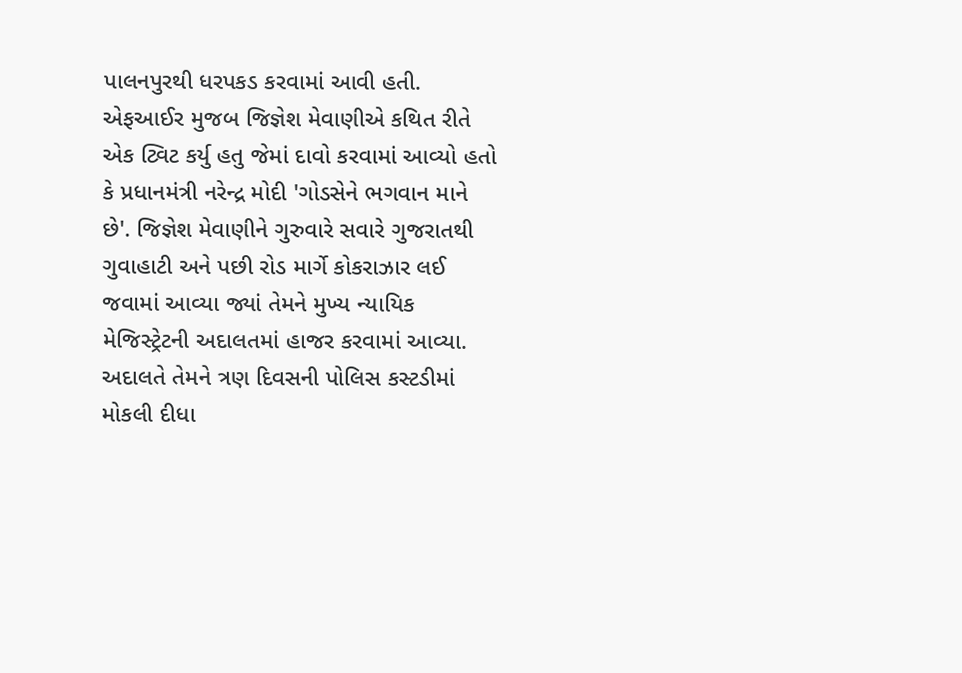પાલનપુરથી ધરપકડ કરવામાં આવી હતી. એફઆઈર મુજબ જિજ્ઞેશ મેવાણીએ કથિત રીતે એક ટ્વિટ કર્યુ હતુ જેમાં દાવો કરવામાં આવ્યો હતો કે પ્રધાનમંત્રી નરેન્દ્ર મોદી 'ગોડસેને ભગવાન માને છે'. જિજ્ઞેશ મેવાણીને ગુરુવારે સવારે ગુજરાતથી ગુવાહાટી અને પછી રોડ માર્ગે કોકરાઝાર લઈ જવામાં આવ્યા જ્યાં તેમને મુખ્ય ન્યાયિક મેજિસ્ટ્રેટની અદાલતમાં હાજર કરવામાં આવ્યા. અદાલતે તેમને ત્રણ દિવસની પોલિસ કસ્ટડીમાં મોકલી દીધા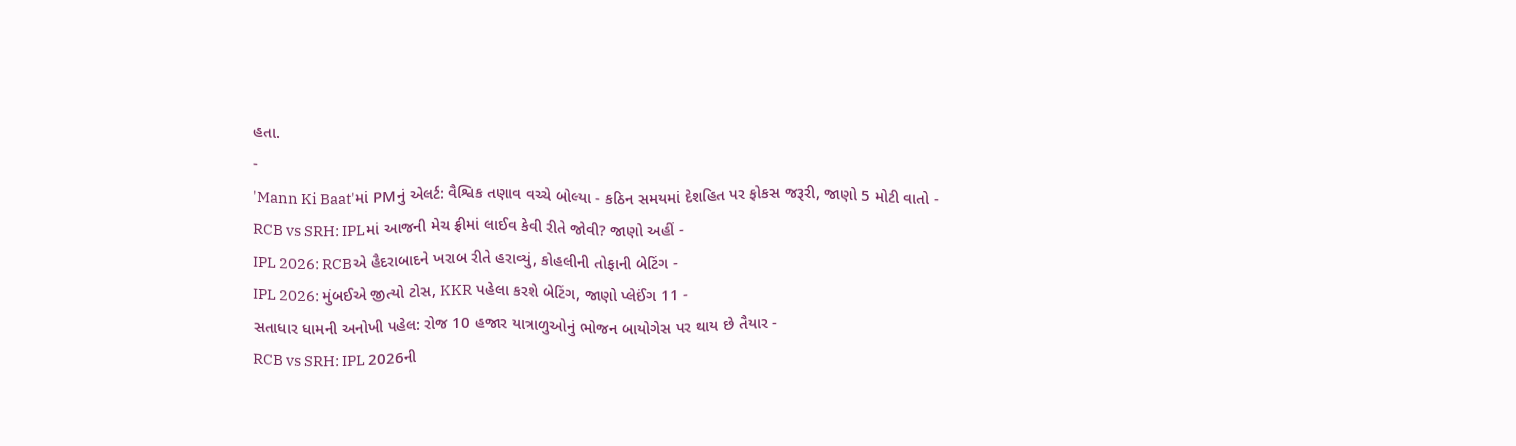હતા.
-
'Mann Ki Baat'માં PMનું એલર્ટ: વૈશ્વિક તણાવ વચ્ચે બોલ્યા - કઠિન સમયમાં દેશહિત પર ફોકસ જરૂરી, જાણો 5 મોટી વાતો -
RCB vs SRH: IPLમાં આજની મેચ ફ્રીમાં લાઈવ કેવી રીતે જોવી? જાણો અહીં -
IPL 2026: RCBએ હૈદરાબાદને ખરાબ રીતે હરાવ્યું, કોહલીની તોફાની બેટિંગ -
IPL 2026: મુંબઈએ જીત્યો ટોસ, KKR પહેલા કરશે બેટિંગ, જાણો પ્લેઈંગ 11 -
સતાધાર ધામની અનોખી પહેલ: રોજ 10 હજાર યાત્રાળુઓનું ભોજન બાયોગેસ પર થાય છે તૈયાર -
RCB vs SRH: IPL 2026ની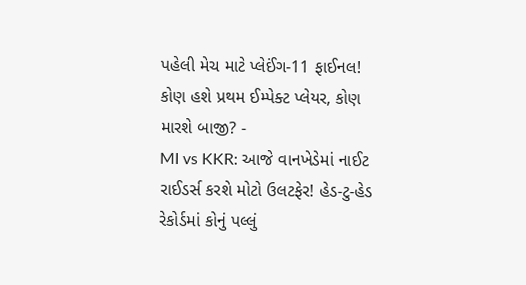પહેલી મેચ માટે પ્લેઈંગ-11 ફાઈનલ! કોણ હશે પ્રથમ ઈમ્પેક્ટ પ્લેયર, કોણ મારશે બાજી? -
MI vs KKR: આજે વાનખેડેમાં નાઈટ રાઈડર્સ કરશે મોટો ઉલટફેર! હેડ-ટુ-હેડ રેકોર્ડમાં કોનું પલ્લું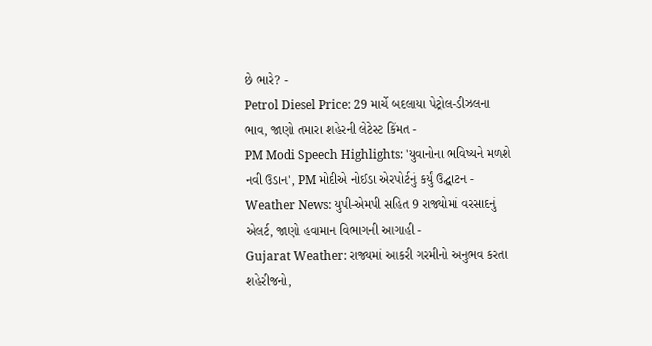છે ભારે? -
Petrol Diesel Price: 29 માર્ચે બદલાયા પેટ્રોલ-ડીઝલના ભાવ, જાણો તમારા શહેરની લેટેસ્ટ કિંમત -
PM Modi Speech Highlights: 'યુવાનોના ભવિષ્યને મળશે નવી ઉડાન', PM મોદીએ નોઈડા એરપોર્ટનું કર્યું ઉદ્ઘાટન -
Weather News: યુપી-એમપી સહિત 9 રાજ્યોમાં વરસાદનું એલર્ટ, જાણો હવામાન વિભાગની આગાહી -
Gujarat Weather: રાજ્યમાં આકરી ગરમીનો અનુભવ કરતા શહેરીજનો,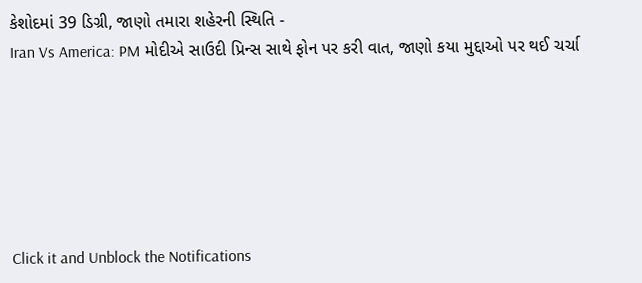કેશોદમાં 39 ડિગ્રી, જાણો તમારા શહેરની સ્થિતિ -
Iran Vs America: PM મોદીએ સાઉદી પ્રિન્સ સાથે ફોન પર કરી વાત, જાણો કયા મુદ્દાઓ પર થઈ ચર્ચા






Click it and Unblock the Notifications